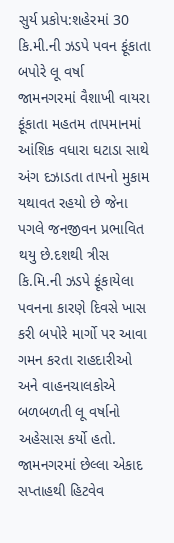સુર્ય પ્રકોપ:શહેરમાં 30 કિ.મી.ની ઝડપે પવન ફૂંકાતા બપોરે લૂ વર્ષા
જામનગરમાં વૈશાખી વાયરા ફૂંકાતા મહતમ તાપમાનમાં આંશિક વધારા ઘટાડા સાથે અંગ દઝાડતા તાપનો મુકામ યથાવત રહયો છે જેના પગલે જનજીવન પ્રભાવિત થયુ છે.દશથી ત્રીસ કિ.મિ.ની ઝડપે ફૂંકાયેલા પવનના કારણે દિવસે ખાસ કરી બપોરે માર્ગો પર આવા ગમન કરતા રાહદારીઓ અને વાહનચાલકોએ બળબળતી લૂ વર્ષાનો અહેસાસ કર્યો હતો. જામનગરમાં છેલ્લા એકાદ સપ્તાહથી હિટવેવ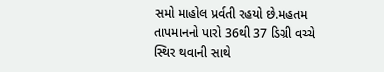સમો માહોલ પ્રર્વતી રહયો છે.મહતમ તાપમાનનો પારો 36થી 37 ડિગ્રી વચ્ચે સ્થિર થવાની સાથે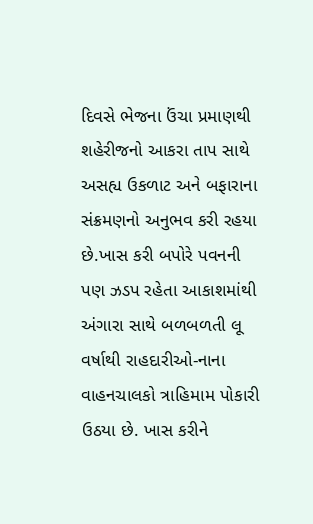દિવસે ભેજના ઉંચા પ્રમાણથી શહેરીજનો આકરા તાપ સાથે અસહ્ય ઉકળાટ અને બફારાના સંક્રમણનો અનુભવ કરી રહયા છે.ખાસ કરી બપોરે પવનની પણ ઝડપ રહેતા આકાશમાંથી અંગારા સાથે બળબળતી લૂ વર્ષાથી રાહદારીઓ-નાના વાહનચાલકો ત્રાહિમામ પોકારી ઉઠયા છે. ખાસ કરીને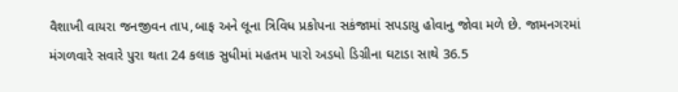વૈશાખી વાયરા જનજીવન તાપ,બાફ અને લૂના ત્રિવિધ પ્રકોપના સકંજામાં સપડાયુ હોવાનુ જોવા મળે છે. જામનગરમાં મંગળવારે સવારે પુરા થતા 24 કલાક સુધીમાં મહતમ પારો અડધો ડિગ્રીના ઘટાડા સાથે 36.5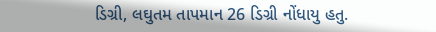ડિગ્રી, લઘુતમ તાપમાન 26 ડિગ્રી નોંધાયુ હતુ.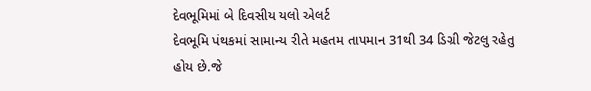દેવભૂમિમાં બે દિવસીય યલો એલર્ટ
દેવભૂમિ પંથકમાં સામાન્ય રીતે મહતમ તાપમાન 31થી 34 ડિગ્રી જેટલુ રહેતુ હોય છે.જે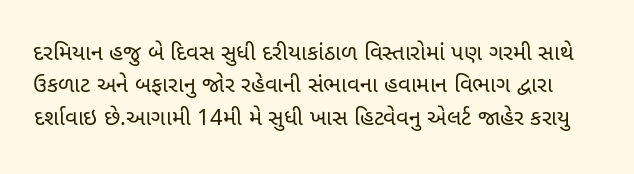દરમિયાન હજુ બે દિવસ સુધી દરીયાકાંઠાળ વિસ્તારોમાં પણ ગરમી સાથે ઉકળાટ અને બફારાનુ જોર રહેવાની સંભાવના હવામાન વિભાગ દ્વારા દર્શાવાઇ છે.આગામી 14મી મે સુધી ખાસ હિટવેવનુ એલર્ટ જાહેર કરાયુ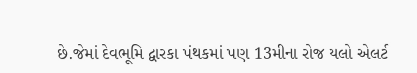છે.જેમાં દેવભૂમિ દ્વારકા પંથકમાં પણ 13મીના રોજ યલો એલર્ટ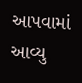આપવામાં આવ્યુ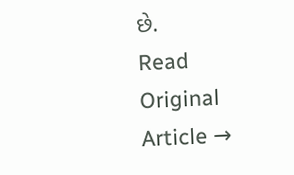છે.
Read Original Article →